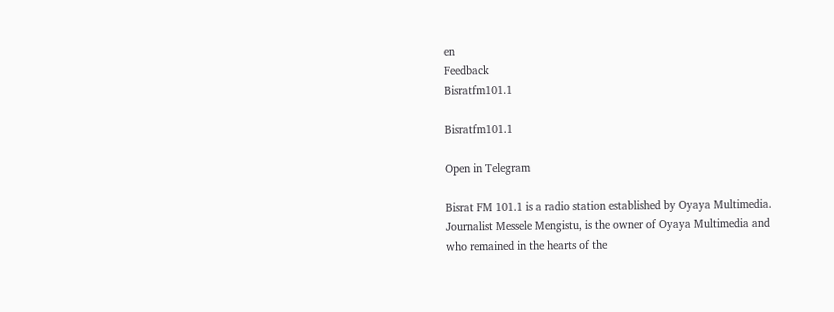en
Feedback
Bisratfm101.1

Bisratfm101.1

Open in Telegram

Bisrat FM 101.1 is a radio station established by Oyaya Multimedia. Journalist Messele Mengistu, is the owner of Oyaya Multimedia and who remained in the hearts of the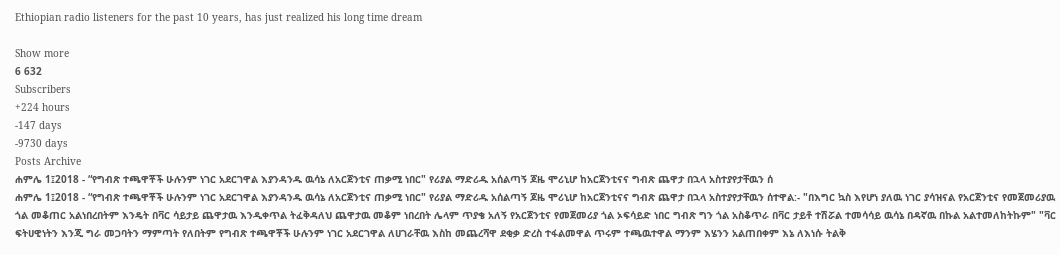Ethiopian radio listeners for the past 10 years, has just realized his long time dream

Show more
6 632
Subscribers
+224 hours
-147 days
-9730 days
Posts Archive
ሐምሌ 1፤2018 - “የግብጽ ተጫዋቾች ሁሉንም ነገር አደርገዋል እያንዳንዱ ዉሳኔ ለአርጀንቲና ጠቃሚ ነበር" የሪያል ማድሪዱ አሰልጣኝ ጆዜ ሞሪኒሆ ከአርጀንቲናና ግብጽ ጨዋታ በኋላ አስተያየታቸዉን ሰ
ሐምሌ 1፤2018 - “የግብጽ ተጫዋቾች ሁሉንም ነገር አደርገዋል እያንዳንዱ ዉሳኔ ለአርጀንቲና ጠቃሚ ነበር" የሪያል ማድሪዱ አሰልጣኝ ጆዜ ሞሪኒሆ ከአርጀንቲናና ግብጽ ጨዋታ በኋላ አስተያየታቸዉን ሰተዋል:- "በእግር ኳስ እየሆነ ያለዉ ነገር ያሳዝናል የአርጀንቲና የመጀመሪያዉ ጎል መቆጠር አልነበረበትም እንዴት በቫር ሳይታይ ጨዋታዉ እንዲቀጥል ትፈቅዳለህ ጨዋታዉ መቆም ነበረበት ሌላም ጥያቄ አለኝ የአርጀንቲና የመጀመሪያ ጎል ኦፍሳይድ ነበር ግብጽ ግን ጎል አስቆጥራ በቫር ታይቶ ተሽሯል ተመሳሳይ ዉሳኔ በዳኛዉ በኩል አልተመለከትኩም" "ቫር ፍትሀዊነትን እንጂ ግራ መጋባትን ማምጣት የለበትም የግብጽ ተጫዋቾች ሁሉንም ነገር አደርገዋል ለሀገራቸዉ እስከ መጨረሻዋ ደቂቃ ድረስ ተፋልመዋል ጥሩም ተጫዉተዋል ማንም እሄንን አልጠበቀም እኔ ለእነሱ ትልቅ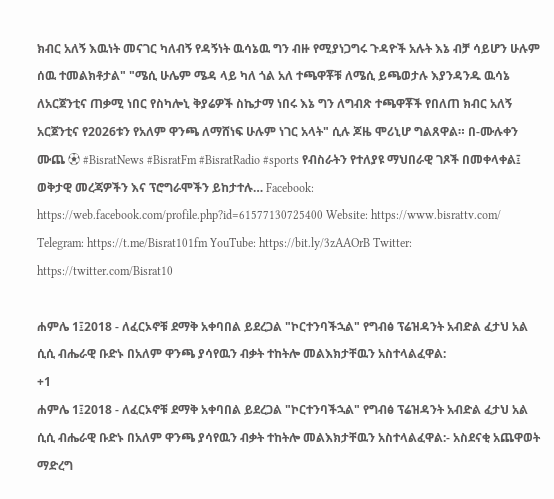ክብር አለኝ እዉነት መናገር ካለብኝ የዳኝነት ዉሳኔዉ ግን ብዙ የሚያነጋግሩ ጉዳዮች አሉት እኔ ብቻ ሳይሆን ሁሉም ሰዉ ተመልክቶታል" "ሜሲ ሁሌም ሜዳ ላይ ካለ ጎል አለ ተጫዋቾቹ ለሜሲ ይጫወታሉ እያንዳንዱ ዉሳኔ ለአርጀንቲና ጠቃሚ ነበር የስካሎኒ ቅያሬዎች ስኬታማ ነበሩ እኔ ግን ለግብጽ ተጫዋቾች የበለጠ ክብር አለኝ አርጀንቲና የ2026ቱን የአለም ዋንጫ ለማሸነፍ ሁሉም ነገር አላት" ሲሉ ጆዜ ሞሪኒሆ ግልጸዋል። በ-ሙሉቀን ሙጨ ⚽ #BisratNews #BisratFm #BisratRadio #sports የብስራትን የተለያዩ ማህበራዊ ገጾች በመቀላቀል፤ ወቅታዊ መረጃዎችን እና ፕሮግራሞችን ይከታተሉ… Facebook: https://web.facebook.com/profile.php?id=61577130725400 Website: https://www.bisrattv.com/ Telegram: https://t.me/Bisrat101fm YouTube: https://bit.ly/3zAAOrB Twitter: https://twitter.com/Bisrat10

ሐምሌ 1፤2018 - ለፈርኦኖቹ ደማቅ አቀባበል ይደረጋል "ኮርተንባችኋል" የግብፅ ፕሬዝዳንት አብድል ፈታህ አል ሲሲ ብሔራዊ ቡድኑ በአለም ዋንጫ ያሳየዉን ብቃት ተከትሎ መልእክታቸዉን አስተላልፈዋል:
+1
ሐምሌ 1፤2018 - ለፈርኦኖቹ ደማቅ አቀባበል ይደረጋል "ኮርተንባችኋል" የግብፅ ፕሬዝዳንት አብድል ፈታህ አል ሲሲ ብሔራዊ ቡድኑ በአለም ዋንጫ ያሳየዉን ብቃት ተከትሎ መልእክታቸዉን አስተላልፈዋል:- አስደናቂ አጨዋወት ማድረግ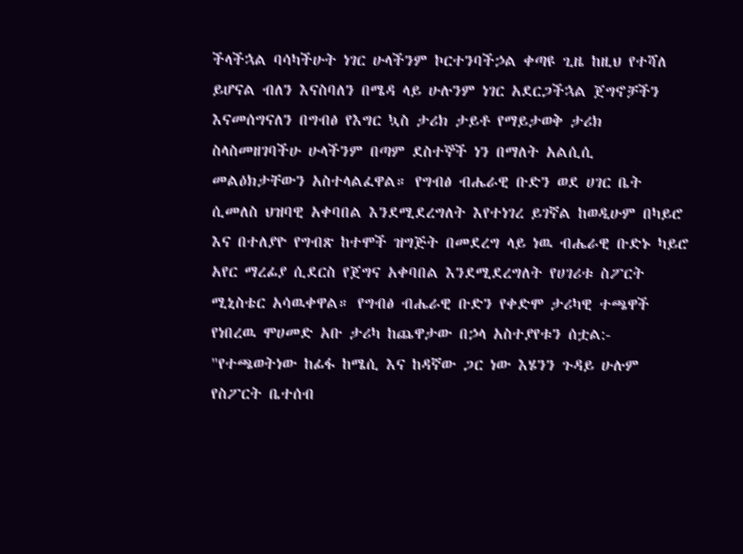ችላችኋል ባሳካችሁት ነገር ሁላችንም ኮርተንባችኃል ቀጣዩ ጊዜ ከዚህ የተሻለ ይሆናል ብለን እናስባለን በሜዳ ላይ ሁሉንም ነገር አደርጋችኋል ጀግኖቻችን እናመሰግናለን በግብፅ የእግር ኳስ ታሪክ ታይቶ የማይታወቅ ታሪክ ስላስመዘገባችሁ ሁላችንም በጣም ደስተኞች ነን በማለት አልሲሲ መልዕክታቸውን አስተላልፈዋል። የግብፅ ብሔራዊ ቡድን ወደ ሀገር ቤት ሲመለስ ህዝባዊ አቀባበል እንደሚደረግለት እየተነገረ ይገኛል ከወዲሁም በካይሮ እና በተለያዮ የግብጽ ከተሞች ዝግጅት በመደረግ ላይ ነዉ ብሔራዊ ቡድኑ ካይሮ አየር ማረፊያ ሲደርስ የጀግና አቀባበል እንደሚደረግለት የሀገሪቱ ስፖርት ሚኒስቴር አሳዉቀዋል። የግብፅ ብሔራዊ ቡድን የቀድሞ ታሪካዊ ተጫዋች የነበረዉ ሞሀመድ አቡ ታሪካ ከጨዋታው በኃላ አስተያየቱን ሰቷል:- "የተጫወትነው ከፊፋ ከሜሲ እና ከዳኛው ጋር ነው እሄንን ጉዳይ ሁሉም የስፖርት ቤተሰብ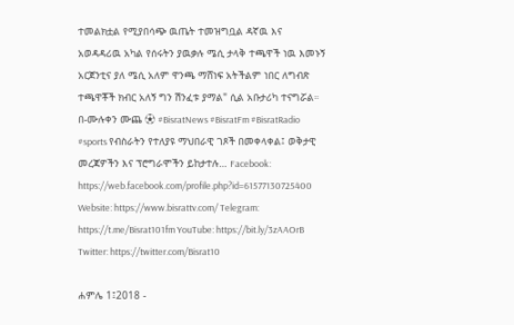ተመልክቷል የሚያበሳጭ ዉጤት ተመዝግቧል ዳኛዉ እና አወዳዳሪዉ አካል የሰሩትን ያዉቃሉ ሜሲ ታላቅ ተጫዋች ነዉ እመኑኝ አርጀንቲና ያለ ሜሲ አለም ዋንጫ ማሸነፍ አትችልም ነበር ለግብጽ ተጫዋቾች ክብር አለኝ ግን ሽንፈቱ ያማል" ሲል አቡታሪካ ተናግሯል። በ-ሙሉቀን ሙጨ ⚽ #BisratNews #BisratFm #BisratRadio #sports የብስራትን የተለያዩ ማህበራዊ ገጾች በመቀላቀል፤ ወቅታዊ መረጃዎችን እና ፕሮግራሞችን ይከታተሉ… Facebook: https://web.facebook.com/profile.php?id=61577130725400 Website: https://www.bisrattv.com/ Telegram: https://t.me/Bisrat101fm YouTube: https://bit.ly/3zAAOrB Twitter: https://twitter.com/Bisrat10

ሐምሌ 1፤2018 -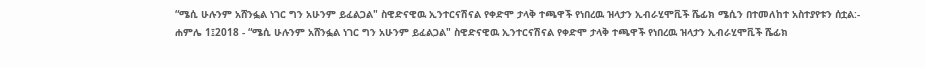“ሜሲ ሁሉንም አሸንፏል ነገር ግን አሁንም ይፈልጋል" ስዊድናዊዉ ኢንተርናሽናል የቀድሞ ታላቅ ተጫዋች የነበረዉ ዝላታን ኢብራሂሞቪች ሼፊክ ሜሲን በተመለከተ አስተያየቱን ሰቷል:-
ሐምሌ 1፤2018 - “ሜሲ ሁሉንም አሸንፏል ነገር ግን አሁንም ይፈልጋል" ስዊድናዊዉ ኢንተርናሽናል የቀድሞ ታላቅ ተጫዋች የነበረዉ ዝላታን ኢብራሂሞቪች ሼፊክ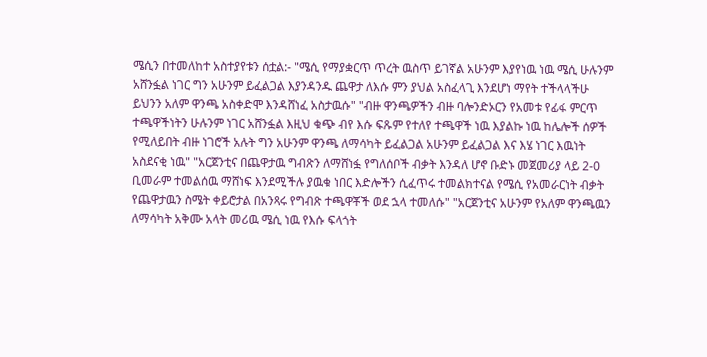ሜሲን በተመለከተ አስተያየቱን ሰቷል:- "ሜሲ የማያቋርጥ ጥረት ዉስጥ ይገኛል አሁንም እያየነዉ ነዉ ሜሲ ሁሉንም አሸንፏል ነገር ግን አሁንም ይፈልጋል እያንዳንዱ ጨዋታ ለእሱ ምን ያህል አስፈላጊ እንደሆነ ማየት ተችላላችሁ ይህንን አለም ዋንጫ አስቀድሞ እንዳሸነፈ አስታዉሱ" "ብዙ ዋንጫዎችን ብዙ ባሎንድኦርን የአመቱ የፊፋ ምርጥ ተጫዋችነትን ሁሉንም ነገር አሸንፏል እዚህ ቁጭ ብየ እሱ ፍጹም የተለየ ተጫዋች ነዉ እያልኩ ነዉ ከሌሎች ሰዎች የሚለይበት ብዙ ነገሮች አሉት ግን አሁንም ዋንጫ ለማሳካት ይፈልጋል አሁንም ይፈልጋል እና እሄ ነገር እዉነት አስደናቂ ነዉ" "አርጀንቲና በጨዋታዉ ግብጽን ለማሸነፏ የግለሰቦች ብቃት እንዳለ ሆኖ ቡድኑ መጀመሪያ ላይ 2-0 ቢመራም ተመልሰዉ ማሸነፍ እንደሚችሉ ያዉቁ ነበር እድሎችን ሲፈጥሩ ተመልክተናል የሜሲ የአመራርነት ብቃት የጨዋታዉን ስሜት ቀይሮታል በአንጻሩ የግብጽ ተጫዋቾች ወደ ኋላ ተመለሱ" "አርጀንቲና አሁንም የአለም ዋንጫዉን ለማሳካት አቅሙ አላት መሪዉ ሜሲ ነዉ የእሱ ፍላጎት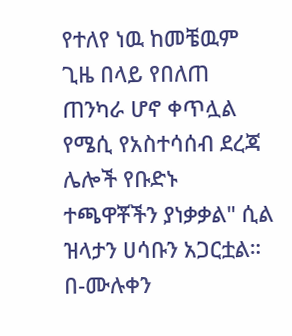የተለየ ነዉ ከመቼዉም ጊዜ በላይ የበለጠ ጠንካራ ሆኖ ቀጥሏል የሜሲ የአስተሳሰብ ደረጃ ሌሎች የቡድኑ ተጫዋቾችን ያነቃቃል" ሲል ዝላታን ሀሳቡን አጋርቷል። በ-ሙሉቀን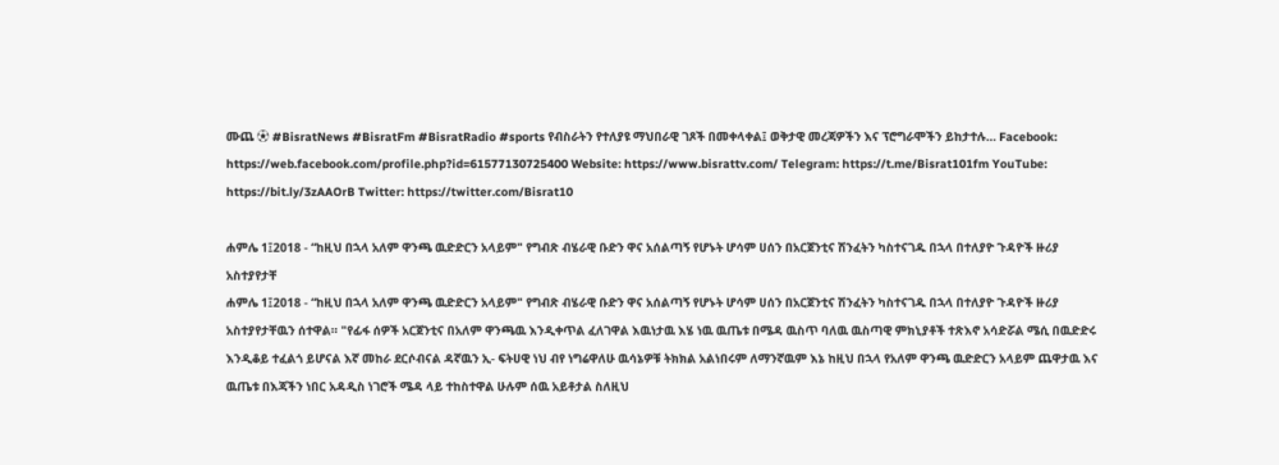ሙጨ ⚽ #BisratNews #BisratFm #BisratRadio #sports የብስራትን የተለያዩ ማህበራዊ ገጾች በመቀላቀል፤ ወቅታዊ መረጃዎችን እና ፕሮግራሞችን ይከታተሉ… Facebook: https://web.facebook.com/profile.php?id=61577130725400 Website: https://www.bisrattv.com/ Telegram: https://t.me/Bisrat101fm YouTube: https://bit.ly/3zAAOrB Twitter: https://twitter.com/Bisrat10

ሐምሌ 1፤2018 - “ከዚህ በኋላ አለም ዋንጫ ዉድድርን አላይም" የግብጽ ብሄራዊ ቡድን ዋና አሰልጣኝ የሆኑት ሆሳም ሀሰን በአርጀንቲና ሽንፈትን ካስተናገዱ በኋላ በተለያዮ ጉዳዮች ዙሪያ አስተያየታቸ
ሐምሌ 1፤2018 - “ከዚህ በኋላ አለም ዋንጫ ዉድድርን አላይም" የግብጽ ብሄራዊ ቡድን ዋና አሰልጣኝ የሆኑት ሆሳም ሀሰን በአርጀንቲና ሽንፈትን ካስተናገዱ በኋላ በተለያዮ ጉዳዮች ዙሪያ አስተያየታቸዉን ሰተዋል። "የፊፋ ሰዎች አርጀንቲና በአለም ዋንጫዉ እንዲቀጥል ፈለገዋል እዉነታዉ እሄ ነዉ ዉጤቱ በሜዳ ዉስጥ ባለዉ ዉስጣዊ ምክኒያቶች ተጽእኖ አሳድሯል ሜሲ በዉድድሩ እንዲቆይ ተፈልጎ ይሆናል እኛ መከራ ደርሶብናል ዳኛዉን ኢ- ፍትሀዊ ነህ ብየ ነግሬዋለሁ ዉሳኔዎቹ ትክክል አልነበሩም ለማንኛዉም እኔ ከዚህ በኋላ የአለም ዋንጫ ዉድድርን አላይም ጨዋታዉ እና ዉጤቱ በእጃችን ነበር አዳዲስ ነገሮች ሜዳ ላይ ተከስተዋል ሁሉም ሰዉ አይቶታል ስለዚህ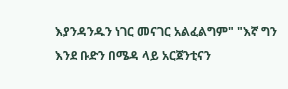እያንዳንዱን ነገር መናገር አልፈልግም" "እኛ ግን እንደ ቡድን በሜዳ ላይ አርጀንቲናን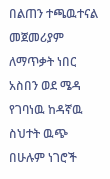በልጠን ተጫዉተናል መጀመሪያም ለማጥቃት ነበር አስበን ወደ ሜዳ የገባነዉ ከዳኛዉ ስህተት ዉጭ በሁሉም ነገሮች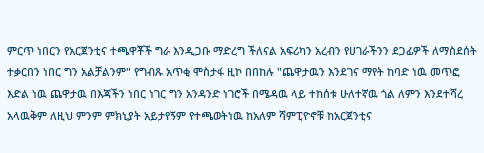ምርጥ ነበርን የአርጀንቲና ተጫዋቾች ግራ እንዲጋቡ ማድረግ ችለናል አፍሪካን አረብን የሀገራችንን ደጋፊዎች ለማስደሰት ተቃርበን ነበር ግን አልቻልንም" የግብጹ አጥቂ ሞስታፋ ዚኮ በበከሉ "ጨዋታዉን እንደገና ማየት ከባድ ነዉ መጥፎ እድል ነዉ ጨዋታዉ በእጃችን ነበር ነገር ግን አንዳንድ ነገሮች በሜዳዉ ላይ ተከሰቱ ሁለተኛዉ ጎል ለምን እንደተሻረ አላዉቅም ለዚህ ምንም ምክኒያት አይታየኝም የተጫወትነዉ ከአለም ሻምፒዮኖቹ ከአርጀንቲና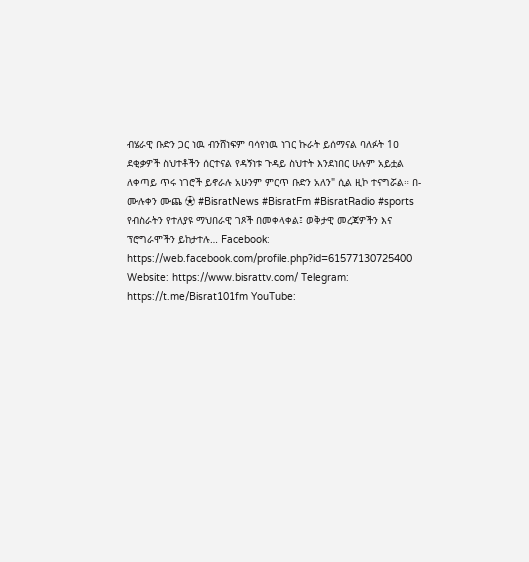ብሄራዊ ቡድን ጋር ነዉ ብንሸነፍም ባሳየነዉ ነገር ኩራት ይሰማናል ባለፉት 1ዐ ደቂቃዎች ስህተቶችን ሰርተናል የዳኝነቱ ጉዳይ ስህተት እንደነበር ሁሉም አይቷል ለቀጣይ ጥሩ ነገሮች ይኖራሉ አሁንም ምርጥ ቡድን አለን" ሲል ዚኮ ተናግሯል። በ- ሙሉቀን ሙጨ ⚽ #BisratNews #BisratFm #BisratRadio #sports የብስራትን የተለያዩ ማህበራዊ ገጾች በመቀላቀል፤ ወቅታዊ መረጃዎችን እና ፕሮግራሞችን ይከታተሉ… Facebook: https://web.facebook.com/profile.php?id=61577130725400 Website: https://www.bisrattv.com/ Telegram: https://t.me/Bisrat101fm YouTube: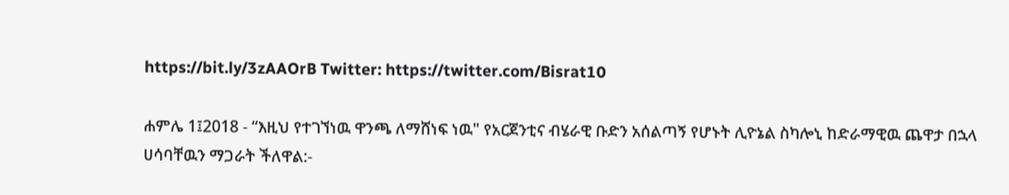https://bit.ly/3zAAOrB Twitter: https://twitter.com/Bisrat10

ሐምሌ 1፤2018 - “እዚህ የተገኘነዉ ዋንጫ ለማሸነፍ ነዉ" የአርጀንቲና ብሄራዊ ቡድን አሰልጣኝ የሆኑት ሊዮኔል ስካሎኒ ከድራማዊዉ ጨዋታ በኋላ ሀሳባቸዉን ማጋራት ችለዋል:-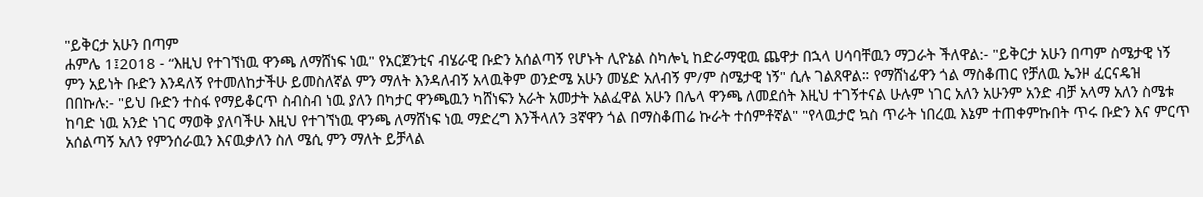"ይቅርታ አሁን በጣም
ሐምሌ 1፤2018 - “እዚህ የተገኘነዉ ዋንጫ ለማሸነፍ ነዉ" የአርጀንቲና ብሄራዊ ቡድን አሰልጣኝ የሆኑት ሊዮኔል ስካሎኒ ከድራማዊዉ ጨዋታ በኋላ ሀሳባቸዉን ማጋራት ችለዋል:- "ይቅርታ አሁን በጣም ስሜታዊ ነኝ ምን አይነት ቡድን እንዳለኝ የተመለከታችሁ ይመስለኛል ምን ማለት እንዳለብኝ አላዉቅም ወንድሜ አሁን መሄድ አለብኝ ም/ም ስሜታዊ ነኝ" ሲሉ ገልጸዋል። የማሸነፊዋን ጎል ማስቆጠር የቻለዉ ኤንዞ ፈርናዴዝ በበኩሉ:- "ይህ ቡድን ተስፋ የማይቆርጥ ስብስብ ነዉ ያለን በካታር ዋንጫዉን ካሸነፍን አራት አመታት አልፈዋል አሁን በሌላ ዋንጫ ለመደሰት እዚህ ተገኝተናል ሁሉም ነገር አለን አሁንም አንድ ብቻ አላማ አለን ስሜቱ ከባድ ነዉ አንድ ነገር ማወቅ ያለባችሁ እዚህ የተገኘነዉ ዋንጫ ለማሸነፍ ነዉ ማድረግ እንችላለን 3ኛዋን ጎል በማስቆጠሬ ኩራት ተሰምቶኛል" "የላዉታሮ ኳስ ጥራት ነበረዉ እኔም ተጠቀምኩበት ጥሩ ቡድን እና ምርጥ አሰልጣኝ አለን የምንሰራዉን እናዉቃለን ስለ ሜሲ ምን ማለት ይቻላል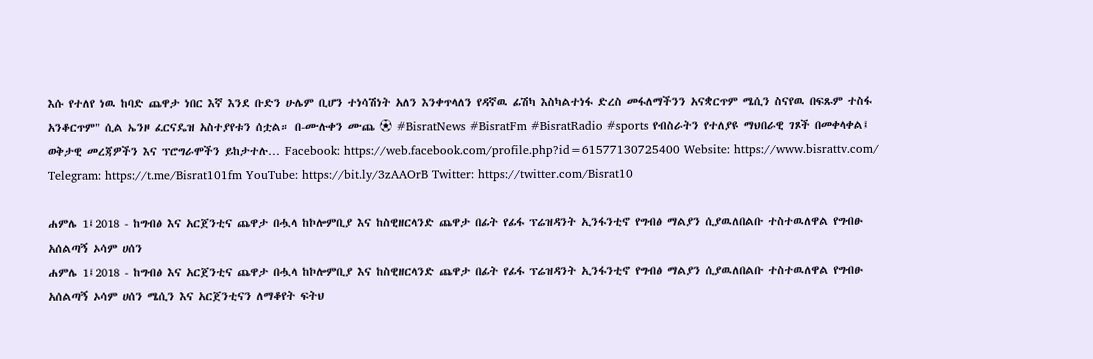እሱ የተለየ ነዉ ከባድ ጨዋታ ነበር እኛ እንደ ቡድን ሁሌም ቢሆን ተነሳሽነት አለን እንቀጥላለን የዳኛዉ ፊሽካ እስካልተነፋ ድረስ መፋለማችንን አናቋርጥም ሜሲን ስናየዉ በፍጹም ተስፋ አንቆርጥም" ሲል ኤንዞ ፈርናዴዝ አስተያየቱን ሰቷል። በ-ሙሉቀን ሙጨ ⚽ #BisratNews #BisratFm #BisratRadio #sports የብስራትን የተለያዩ ማህበራዊ ገጾች በመቀላቀል፤ ወቅታዊ መረጃዎችን እና ፕሮግራሞችን ይከታተሉ… Facebook: https://web.facebook.com/profile.php?id=61577130725400 Website: https://www.bisrattv.com/ Telegram: https://t.me/Bisrat101fm YouTube: https://bit.ly/3zAAOrB Twitter: https://twitter.com/Bisrat10

ሐምሌ 1፤2018 - ከግብፅ እና አርጀንቲና ጨዋታ በሗላ ከኮሎምቢያ እና ከስዊዘርላንድ ጨዋታ በፊት የፊፋ ፕሬዝዳንት ኢንፋንቲኖ የግብፅ ማልያን ሲያዉለበልቡ ተስተዉለዋል የግብፁ አሰልጣኝ ኦሳም ሀሰን
ሐምሌ 1፤2018 - ከግብፅ እና አርጀንቲና ጨዋታ በሗላ ከኮሎምቢያ እና ከስዊዘርላንድ ጨዋታ በፊት የፊፋ ፕሬዝዳንት ኢንፋንቲኖ የግብፅ ማልያን ሲያዉለበልቡ ተስተዉለዋል የግብፁ አሰልጣኝ ኦሳም ሀሰን ሜሲን እና አርጀንቲናን ለማቆየት ፍትህ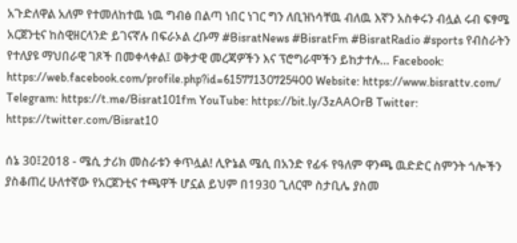አጉድለዋል አለም የተመለከተዉ ነዉ ግብፅ በልጣ ነበር ነገር ግን ለቢዝነሳቸዉ ብለዉ እኛን አስቀሩን ብሏል ሩብ ፍፃሜ አርጀንቲና ከስዊዘርላንድ ይገናኛሉ በፍራኦል ረቡማ #BisratNews #BisratFm #BisratRadio #sports የብስራትን የተለያዩ ማህበራዊ ገጾች በመቀላቀል፤ ወቅታዊ መረጃዎችን እና ፕሮግራሞችን ይከታተሉ… Facebook: https://web.facebook.com/profile.php?id=61577130725400 Website: https://www.bisrattv.com/ Telegram: https://t.me/Bisrat101fm YouTube: https://bit.ly/3zAAOrB Twitter: https://twitter.com/Bisrat10

ሰኔ 30፤2018 - ሜሲ ታሪክ መስራቱን ቀጥሏል! ሊዮኔል ሜሲ በአንድ የፊፋ የዓለም ዋንጫ ዉድድር ስምንት ጎሎችን ያስቆጠረ ሁለተኛው የአርጀንቲና ተጫዋች ሆኗል ይህም በ1930 ጊለርሞ ስታቢሌ ያስመ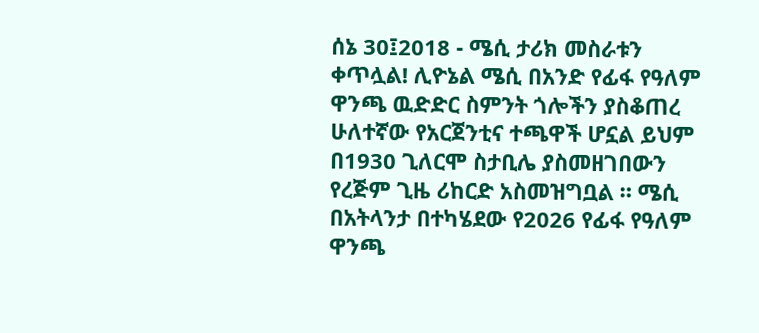ሰኔ 30፤2018 - ሜሲ ታሪክ መስራቱን ቀጥሏል! ሊዮኔል ሜሲ በአንድ የፊፋ የዓለም ዋንጫ ዉድድር ስምንት ጎሎችን ያስቆጠረ ሁለተኛው የአርጀንቲና ተጫዋች ሆኗል ይህም በ1930 ጊለርሞ ስታቢሌ ያስመዘገበውን የረጅም ጊዜ ሪከርድ አስመዝግቧል ። ሜሲ በአትላንታ በተካሄደው የ2026 የፊፋ የዓለም ዋንጫ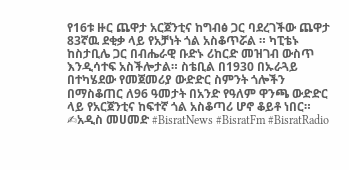የ16ቱ ዙር ጨዋታ አርጀንቲና ከግብፅ ጋር ባደረገችው ጨዋታ 83ኛዉ ደቂቃ ላይ የአቻነት ጎል አስቆጥሯል ። ካፒቴኑ ከስታቢሌ ጋር በብሔራዊ ቡድኑ ሪከርድ መዝገብ ውስጥ እንዲሳተፍ አስችሎታል። ስቴቢል በ1930 በኡራጓይ በተካሄደው የመጀመሪያ ውድድር ስምንት ጎሎችን በማስቆጠር ለ96 ዓመታት በአንድ የዓለም ዋንጫ ውድድር ላይ የአርጀንቲና ከፍተኛ ጎል አስቆጣሪ ሆኖ ቆይቶ ነበር። ✍አዲስ መሀመድ #BisratNews #BisratFm #BisratRadio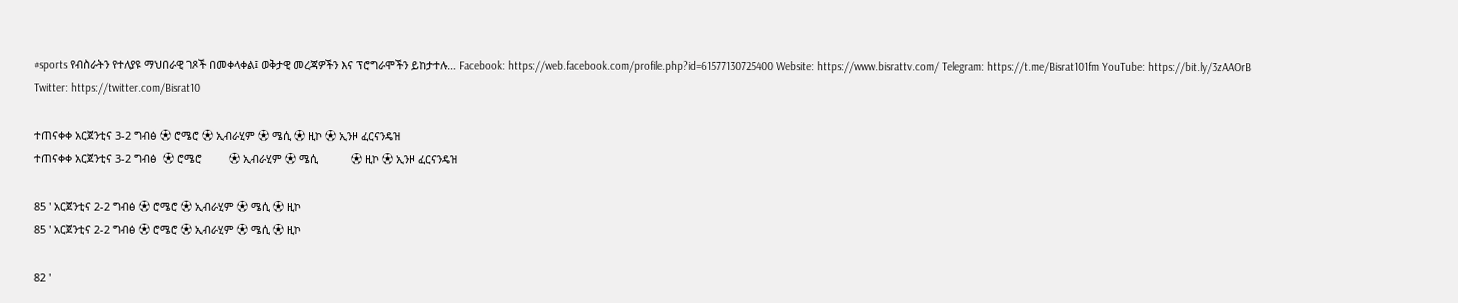#sports የብስራትን የተለያዩ ማህበራዊ ገጾች በመቀላቀል፤ ወቅታዊ መረጃዎችን እና ፕሮግራሞችን ይከታተሉ… Facebook: https://web.facebook.com/profile.php?id=61577130725400 Website: https://www.bisrattv.com/ Telegram: https://t.me/Bisrat101fm YouTube: https://bit.ly/3zAAOrB Twitter: https://twitter.com/Bisrat10

ተጠናቀቀ አርጀንቲና 3-2 ግብፅ ⚽ ሮሜሮ ⚽ ኢብራሂም ⚽ ሜሲ ⚽ ዚኮ ⚽ ኢንዞ ፈርናንዴዝ
ተጠናቀቀ አርጀንቲና 3-2 ግብፅ  ⚽ ሮሜሮ         ⚽ ኢብራሂም ⚽ ሜሲ           ⚽ ዚኮ ⚽ ኢንዞ ፈርናንዴዝ

85 ' አርጀንቲና 2-2 ግብፅ ⚽ ሮሜሮ ⚽ ኢብራሂም ⚽ ሜሲ ⚽ ዚኮ
85 ' አርጀንቲና 2-2 ግብፅ ⚽ ሮሜሮ ⚽ ኢብራሂም ⚽ ሜሲ ⚽ ዚኮ

82 '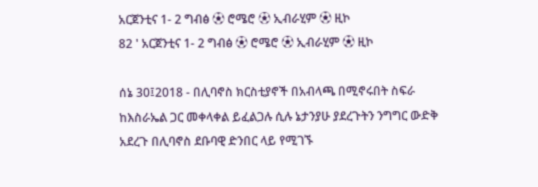አርጀንቲና 1- 2 ግብፅ ⚽ ሮሜሮ ⚽ ኢብራሂም ⚽ ዚኮ
82 ' አርጀንቲና 1- 2 ግብፅ ⚽ ሮሜሮ ⚽ ኢብራሂም ⚽ ዚኮ

ሰኔ 30፤2018 - በሊባኖስ ክርስቲያኖች በአብላጫ በሚኖሩበት ስፍራ ከእስራኤል ጋር መቀላቀል ይፈልጋሉ ሲሉ ኔታንያሁ ያደረጉትን ንግግር ውድቅ አደረጉ በሊባኖስ ደቡባዊ ድንበር ላይ የሚገኙ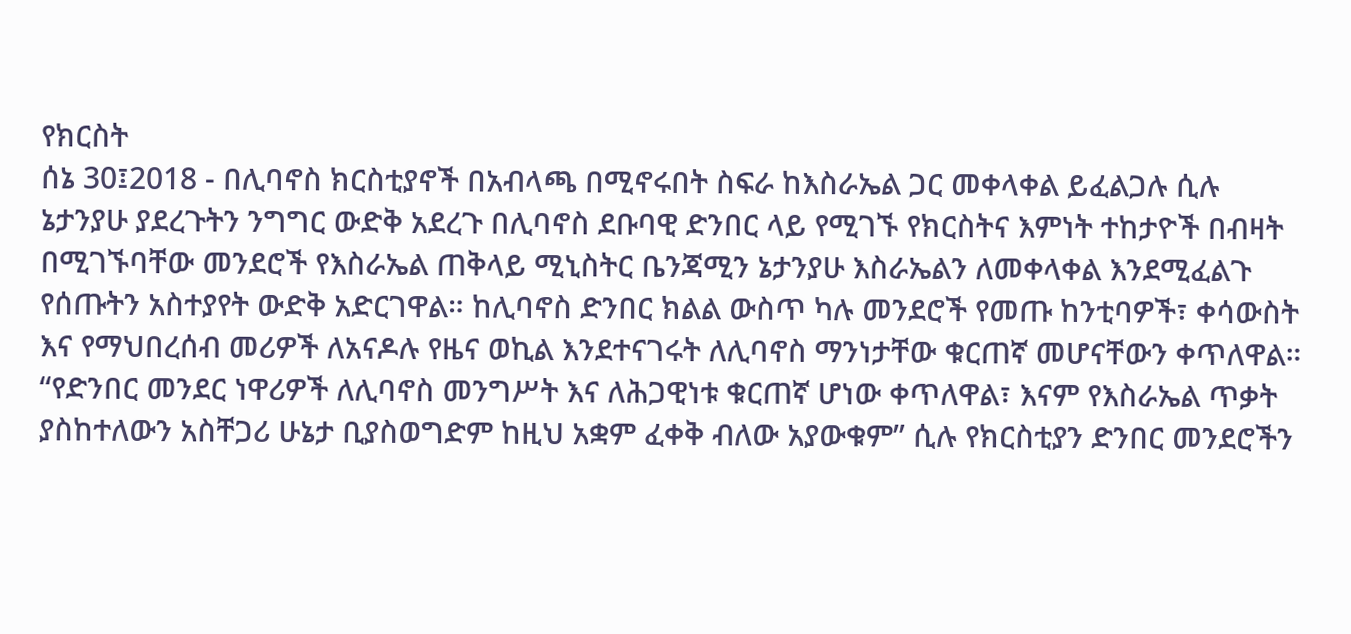የክርስት
ሰኔ 30፤2018 - በሊባኖስ ክርስቲያኖች በአብላጫ በሚኖሩበት ስፍራ ከእስራኤል ጋር መቀላቀል ይፈልጋሉ ሲሉ ኔታንያሁ ያደረጉትን ንግግር ውድቅ አደረጉ በሊባኖስ ደቡባዊ ድንበር ላይ የሚገኙ የክርስትና እምነት ተከታዮች በብዛት በሚገኙባቸው መንደሮች የእስራኤል ጠቅላይ ሚኒስትር ቤንጃሚን ኔታንያሁ እስራኤልን ለመቀላቀል እንደሚፈልጉ የሰጡትን አስተያየት ውድቅ አድርገዋል። ከሊባኖስ ድንበር ክልል ውስጥ ካሉ መንደሮች የመጡ ከንቲባዎች፣ ቀሳውስት እና የማህበረሰብ መሪዎች ለአናዶሉ የዜና ወኪል እንደተናገሩት ለሊባኖስ ማንነታቸው ቁርጠኛ መሆናቸውን ቀጥለዋል። “የድንበር መንደር ነዋሪዎች ለሊባኖስ መንግሥት እና ለሕጋዊነቱ ቁርጠኛ ሆነው ቀጥለዋል፣ እናም የእስራኤል ጥቃት ያስከተለውን አስቸጋሪ ሁኔታ ቢያስወግድም ከዚህ አቋም ፈቀቅ ብለው አያውቁም” ሲሉ የክርስቲያን ድንበር መንደሮችን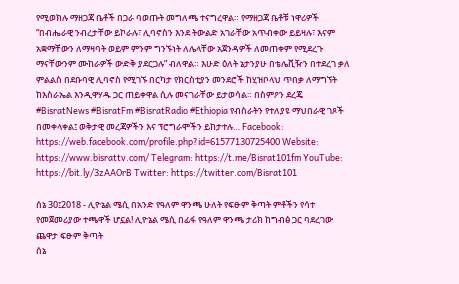የሚወክሉ ማዘጋጃ ቤቶች በጋራ ባወጡት መግለጫ ተናግረዋል። የማዘጋጃ ቤቶቹ ነዋሪዎች “በብሔራዊ ንብረታቸው ይኮራሉ፣ ሊባኖስን እንደ ትውልድ አገራቸው አጥብቀው ይይዛሉ፣ እናም አቋማቸውን ለማዛባት ወይም ምንም ግንኙነት ለሌላቸው አጀንዳዎች ለመጠቀም የሚደረጉ ማናቸውንም ሙከራዎች ውድቅ ያደርጋሉ” ብለዋል። እሁድ ዕለት ኔታንያሁ በቴሌቪዥን በተደረገ ቃለ ምልልስ በደቡባዊ ሊባኖስ የሚገኙ በርካታ የክርስቲያን መንደሮች ከሂዝቦላህ ጥበቃ ለማግኘት ከእስራኤል እንዲዋሃዱ ጋር ጠይቀዋል ሲሉ መናገራቸው ይታወሳል። በስምዖን ደረጄ #BisratNews #BisratFm #BisratRadio #Ethiopia የብስራትን የተለያዩ ማህበራዊ ገጾች በመቀላቀል፤ ወቅታዊ መረጃዎችን እና ፕሮግራሞችን ይከታተሉ… Facebook: https://web.facebook.com/profile.php?id=61577130725400 Website: https://www.bisrattv.com/ Telegram: https://t.me/Bisrat101fm YouTube: https://bit.ly/3zAAOrB Twitter: https://twitter.com/Bisrat101

ሰኔ 30፤2018 - ሊዮኔል ሜሲ በአንድ የዓለም ዋንጫ ሁለት የፍፁም ቅጣት ምቶችን የሳተ የመጀመሪያው ተጫዋች ሆኗል! ሊዮኔል ሜሲ በፊፋ የዓለም ዋንጫ ታሪክ ከግብፅ ጋር ባደረገው ጨዋታ ፍፁም ቅጣት
ሰኔ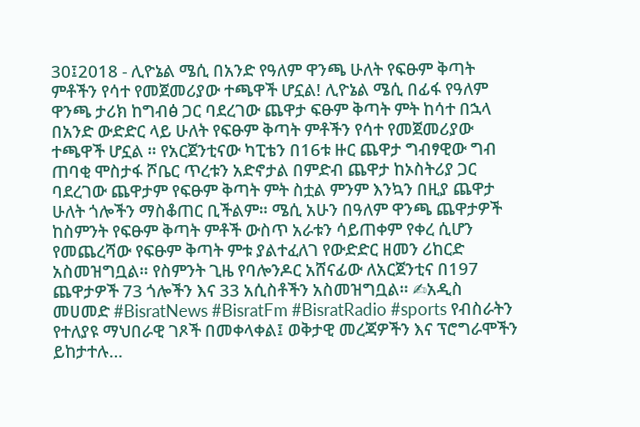30፤2018 - ሊዮኔል ሜሲ በአንድ የዓለም ዋንጫ ሁለት የፍፁም ቅጣት ምቶችን የሳተ የመጀመሪያው ተጫዋች ሆኗል! ሊዮኔል ሜሲ በፊፋ የዓለም ዋንጫ ታሪክ ከግብፅ ጋር ባደረገው ጨዋታ ፍፁም ቅጣት ምት ከሳተ በኋላ በአንድ ውድድር ላይ ሁለት የፍፁም ቅጣት ምቶችን የሳተ የመጀመሪያው ተጫዋች ሆኗል ። የአርጀንቲናው ካፒቴን በ16ቱ ዙር ጨዋታ ግብፃዊው ግብ ጠባቂ ሞስታፋ ሾቤር ጥረቱን አድኖታል በምድብ ጨዋታ ከኦስትሪያ ጋር ባደረገው ጨዋታም የፍፁም ቅጣት ምት ስቷል ምንም እንኳን በዚያ ጨዋታ ሁለት ጎሎችን ማስቆጠር ቢችልም። ሜሲ አሁን በዓለም ዋንጫ ጨዋታዎች ከስምንት የፍፁም ቅጣት ምቶች ውስጥ አራቱን ሳይጠቀም የቀረ ሲሆን የመጨረሻው የፍፁም ቅጣት ምቱ ያልተፈለገ የውድድር ዘመን ሪከርድ አስመዝግቧል። የስምንት ጊዜ የባሎንዶር አሸናፊው ለአርጀንቲና በ197 ጨዋታዎች 73 ጎሎችን እና 33 አሲስቶችን አስመዝግቧል። ✍አዲስ መሀመድ #BisratNews #BisratFm #BisratRadio #sports የብስራትን የተለያዩ ማህበራዊ ገጾች በመቀላቀል፤ ወቅታዊ መረጃዎችን እና ፕሮግራሞችን ይከታተሉ…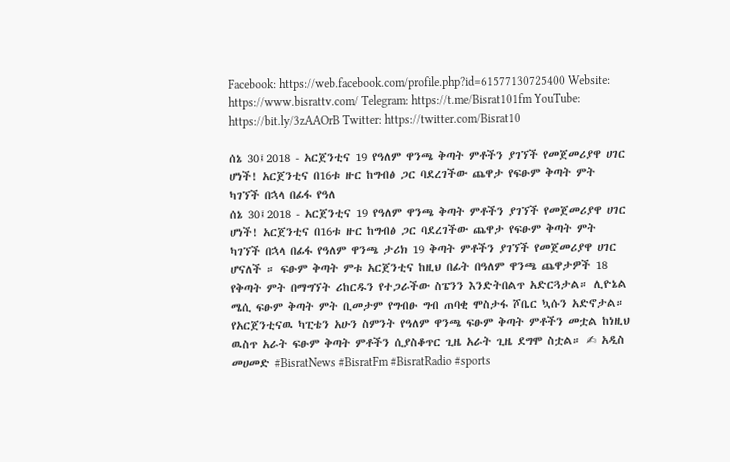Facebook: https://web.facebook.com/profile.php?id=61577130725400 Website: https://www.bisrattv.com/ Telegram: https://t.me/Bisrat101fm YouTube: https://bit.ly/3zAAOrB Twitter: https://twitter.com/Bisrat10

ሰኔ 30፤2018 - አርጀንቲና 19 የዓለም ዋንጫ ቅጣት ምቶችን ያገኘች የመጀመሪያዋ ሀገር ሆነች! አርጀንቲና በ16ቱ ዙር ከግብፅ ጋር ባደረገችው ጨዋታ የፍፁም ቅጣት ምት ካገኘች በኋላ በፊፋ የዓለ
ሰኔ 30፤2018 - አርጀንቲና 19 የዓለም ዋንጫ ቅጣት ምቶችን ያገኘች የመጀመሪያዋ ሀገር ሆነች! አርጀንቲና በ16ቱ ዙር ከግብፅ ጋር ባደረገችው ጨዋታ የፍፁም ቅጣት ምት ካገኘች በኋላ በፊፋ የዓለም ዋንጫ ታሪክ 19 ቅጣት ምቶችን ያገኘች የመጀመሪያዋ ሀገር ሆናለች ። ፍፁም ቅጣት ምቱ አርጀንቲና ከዚህ በፊት በዓለም ዋንጫ ጨዋታዎች 18 የቅጣት ምት በማግኘት ሪከርዱን የተጋራችው ስፔንን እንድትበልጥ አድርጓታል። ሊዮኔል ሜሲ ፍፁም ቅጣት ምት ቢመታም የግብፁ ግብ ጠባቂ ሞስታፋ ሾቤር ኳሱን አድኖታል። የአርጀንቲናዉ ካፒቴን አሁን ስምንት የዓለም ዋንጫ ፍፁም ቅጣት ምቶችን መቷል ከነዚህ ዉስጥ አራት ፍፁም ቅጣት ምቶችን ሲያስቆጥር ጊዜ አራት ጊዜ ደግሞ ስቷል። ✍ አዲስ መሀመድ #BisratNews #BisratFm #BisratRadio #sports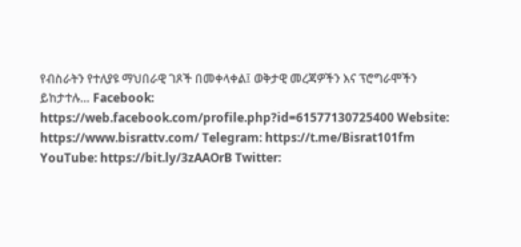የብስራትን የተለያዩ ማህበራዊ ገጾች በመቀላቀል፤ ወቅታዊ መረጃዎችን እና ፕሮግራሞችን ይከታተሉ… Facebook: https://web.facebook.com/profile.php?id=61577130725400 Website: https://www.bisrattv.com/ Telegram: https://t.me/Bisrat101fm YouTube: https://bit.ly/3zAAOrB Twitter: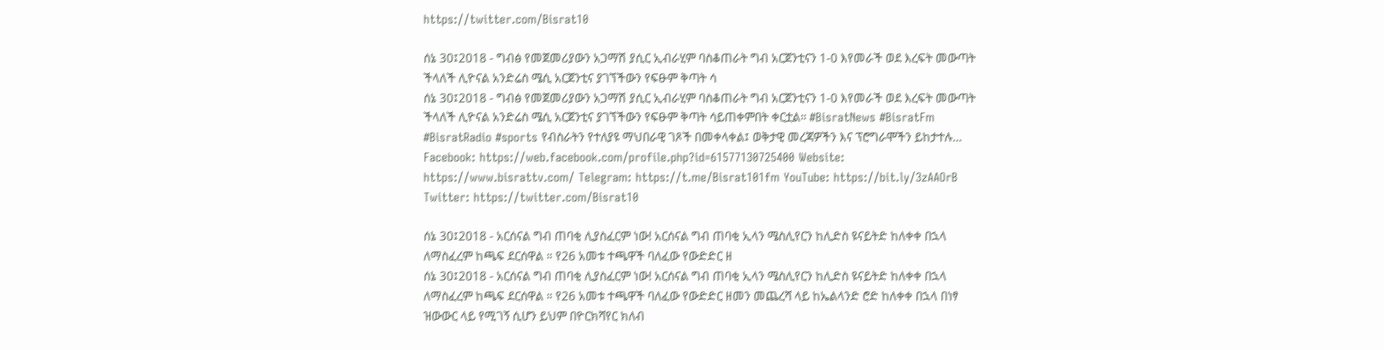https://twitter.com/Bisrat10

ሰኔ 30፤2018 - ግብፅ የመጀመሪያውን አጋማሽ ያሲር ኢብራሂም ባስቆጠራት ግብ አርጀንቲናን 1-0 እየመራች ወደ እረፍት መውጣት ችላለች ሊዮናል አንድሬስ ሜሲ አርጀንቲና ያገኘችውን የፍፁም ቅጣት ሳ
ሰኔ 30፤2018 - ግብፅ የመጀመሪያውን አጋማሽ ያሲር ኢብራሂም ባስቆጠራት ግብ አርጀንቲናን 1-0 እየመራች ወደ እረፍት መውጣት ችላለች ሊዮናል አንድሬስ ሜሲ አርጀንቲና ያገኘችውን የፍፁም ቅጣት ሳይጠቀምበት ቀርቷል። #BisratNews #BisratFm #BisratRadio #sports የብስራትን የተለያዩ ማህበራዊ ገጾች በመቀላቀል፤ ወቅታዊ መረጃዎችን እና ፕሮግራሞችን ይከታተሉ… Facebook: https://web.facebook.com/profile.php?id=61577130725400 Website: https://www.bisrattv.com/ Telegram: https://t.me/Bisrat101fm YouTube: https://bit.ly/3zAAOrB Twitter: https://twitter.com/Bisrat10

ሰኔ 30፤2018 - አርሰናል ግብ ጠባቂ ሊያስፈርም ነው! አርሰናል ግብ ጠባቂ ኢላን ሜስሊየርን ከሊድስ ዩናይትድ ከለቀቀ በኋላ ለማስፈረም ከጫፍ ደርሰዋል ። የ26 አመቱ ተጫዋች ባለፈው የውድድር ዘ
ሰኔ 30፤2018 - አርሰናል ግብ ጠባቂ ሊያስፈርም ነው! አርሰናል ግብ ጠባቂ ኢላን ሜስሊየርን ከሊድስ ዩናይትድ ከለቀቀ በኋላ ለማስፈረም ከጫፍ ደርሰዋል ። የ26 አመቱ ተጫዋች ባለፈው የውድድር ዘመን መጨረሻ ላይ ከኤልላንድ ሮድ ከለቀቀ በኋላ በነፃ ዝውውር ላይ የሚገኝ ሲሆን ይህም በዮርክሻየር ክለብ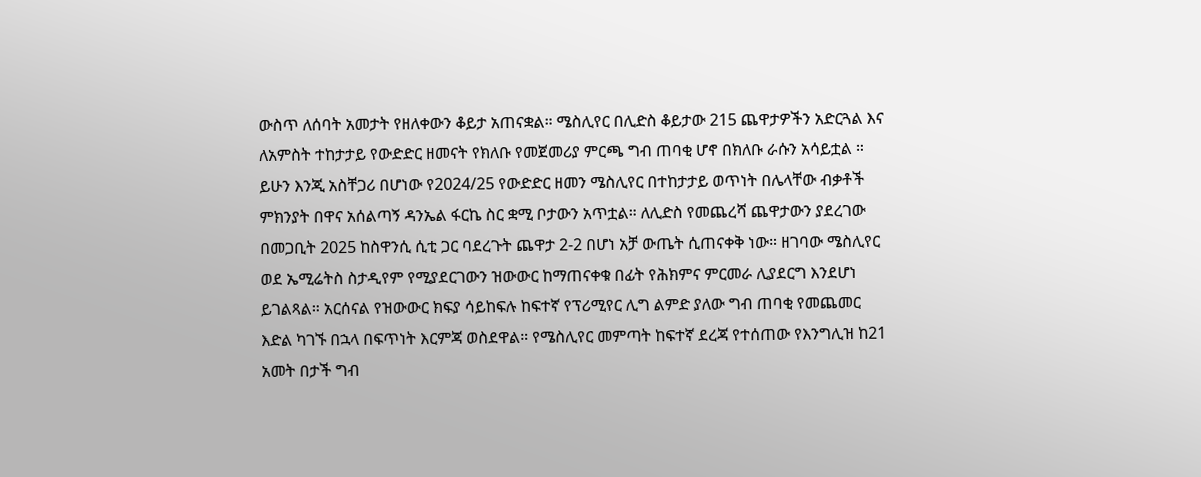ውስጥ ለሰባት አመታት የዘለቀውን ቆይታ አጠናቋል። ሜስሊየር በሊድስ ቆይታው 215 ጨዋታዎችን አድርጓል እና ለአምስት ተከታታይ የውድድር ዘመናት የክለቡ የመጀመሪያ ምርጫ ግብ ጠባቂ ሆኖ በክለቡ ራሱን አሳይቷል ። ይሁን እንጂ አስቸጋሪ በሆነው የ2024/25 የውድድር ዘመን ሜስሊየር በተከታታይ ወጥነት በሌላቸው ብቃቶች ምክንያት በዋና አሰልጣኝ ዳንኤል ፋርኬ ስር ቋሚ ቦታውን አጥቷል። ለሊድስ የመጨረሻ ጨዋታውን ያደረገው በመጋቢት 2025 ከስዋንሲ ሲቲ ጋር ባደረጉት ጨዋታ 2-2 በሆነ አቻ ውጤት ሲጠናቀቅ ነው። ዘገባው ሜስሊየር ወደ ኤሚሬትስ ስታዲየም የሚያደርገውን ዝውውር ከማጠናቀቁ በፊት የሕክምና ምርመራ ሊያደርግ እንደሆነ ይገልጻል። አርሰናል የዝውውር ክፍያ ሳይከፍሉ ከፍተኛ የፕሪሚየር ሊግ ልምድ ያለው ግብ ጠባቂ የመጨመር እድል ካገኙ በኋላ በፍጥነት እርምጃ ወስደዋል። የሜስሊየር መምጣት ከፍተኛ ደረጃ የተሰጠው የእንግሊዝ ከ21 አመት በታች ግብ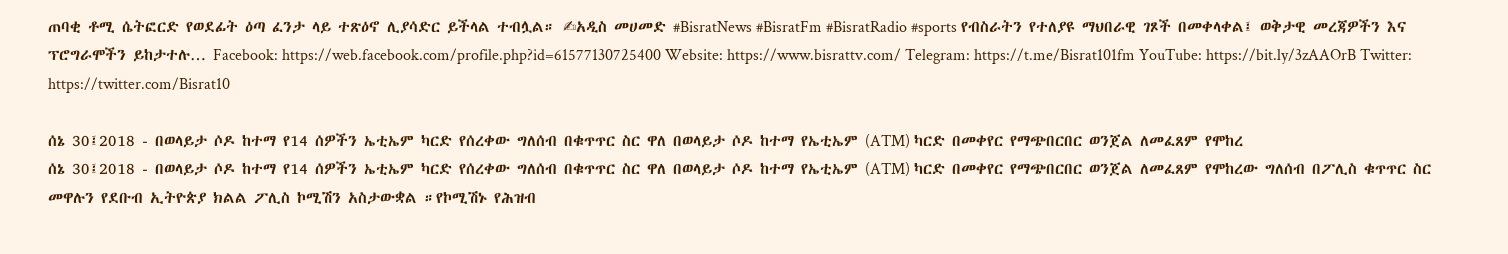ጠባቂ ቶሚ ሴትፎርድ የወደፊት ዕጣ ፈንታ ላይ ተጽዕኖ ሊያሳድር ይችላል ተብሏል። ✍አዲስ መሀመድ #BisratNews #BisratFm #BisratRadio #sports የብስራትን የተለያዩ ማህበራዊ ገጾች በመቀላቀል፤ ወቅታዊ መረጃዎችን እና ፕሮግራሞችን ይከታተሉ… Facebook: https://web.facebook.com/profile.php?id=61577130725400 Website: https://www.bisrattv.com/ Telegram: https://t.me/Bisrat101fm YouTube: https://bit.ly/3zAAOrB Twitter: https://twitter.com/Bisrat10

ሰኔ 30፤2018 - በወላይታ ሶዶ ከተማ የ14 ሰዎችን ኤቲኤም ካርድ የሰረቀው ግለሰብ በቁጥጥር ስር ዋለ በወላይታ ሶዶ ከተማ የኤቲኤም (ATM) ካርድ በመቀየር የማጭበርበር ወንጀል ለመፈጸም የሞከረ
ሰኔ 30፤2018 - በወላይታ ሶዶ ከተማ የ14 ሰዎችን ኤቲኤም ካርድ የሰረቀው ግለሰብ በቁጥጥር ስር ዋለ በወላይታ ሶዶ ከተማ የኤቲኤም (ATM) ካርድ በመቀየር የማጭበርበር ወንጀል ለመፈጸም የሞከረው ግለሰብ በፖሊስ ቁጥጥር ስር መዋሉን የደቡብ ኢትዮጵያ ክልል ፖሊስ ኮሚሽን አስታውቋል ።የኮሚሽኑ የሕዝብ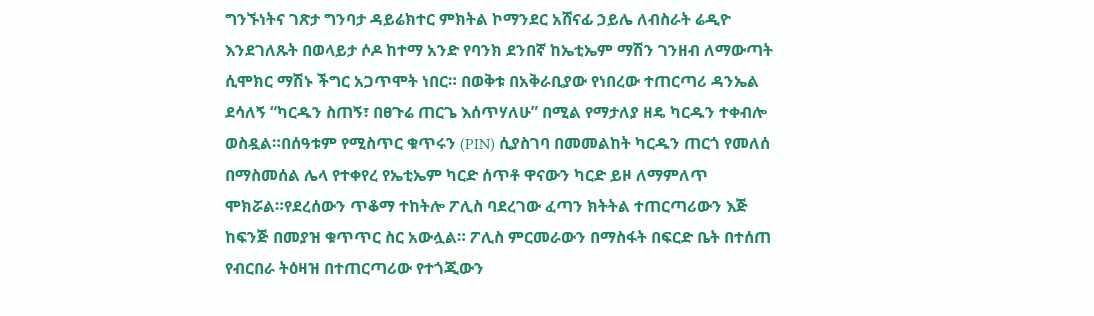ግንኙነትና ገጽታ ግንባታ ዳይሬክተር ምክትል ኮማንደር አሸናፊ ኃይሌ ለብስራት ሬዲዮ እንደገለጹት በወላይታ ሶዶ ከተማ አንድ የባንክ ደንበኛ ከኤቲኤም ማሽን ገንዘብ ለማውጣት ሲሞክር ማሽኑ ችግር አጋጥሞት ነበር። በወቅቱ በአቅራቢያው የነበረው ተጠርጣሪ ዳንኤል ደሳለኝ “ካርዱን ስጠኝ፣ በፀጉሬ ጠርጌ እሰጥሃለሁ” በሚል የማታለያ ዘዴ ካርዱን ተቀብሎ ወስዷል።በሰዓቱም የሚስጥር ቁጥሩን (PIN) ሲያስገባ በመመልከት ካርዱን ጠርጎ የመለሰ በማስመሰል ሌላ የተቀየረ የኤቲኤም ካርድ ሰጥቶ ዋናውን ካርድ ይዞ ለማምለጥ ሞክሯል።የደረሰውን ጥቆማ ተከትሎ ፖሊስ ባደረገው ፈጣን ክትትል ተጠርጣሪውን እጅ ከፍንጅ በመያዝ ቁጥጥር ስር አውሏል። ፖሊስ ምርመራውን በማስፋት በፍርድ ቤት በተሰጠ የብርበራ ትዕዛዝ በተጠርጣሪው የተጎጂውን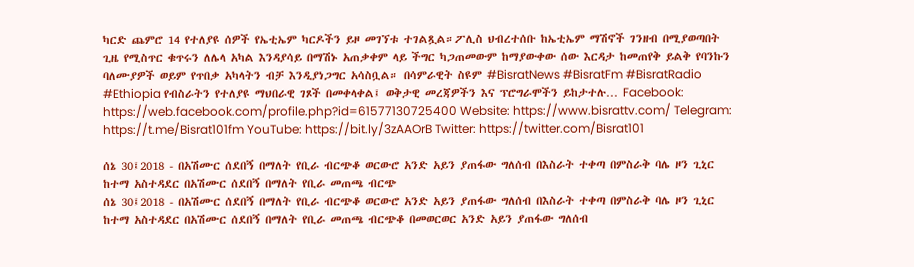ካርድ ጨምሮ 14 የተለያዩ ሰዎች የኤቲኤም ካርዶችን ይዞ መገኘቱ ተገልጿል።ፖሊስ ህብረተሰቡ ከኤቲኤም ማሽኖች ገንዘብ በሚያወጣበት ጊዜ የሚስጥር ቁጥሩን ለሌላ አካል እንዳያሳይ በማሽኑ አጠቃቀም ላይ ችግር ካጋጠመውም ከማያውቀው ሰው እርዳታ ከመጠየቅ ይልቅ የባንኩን ባለሙያዎች ወይም የጥበቃ አካላትን ብቻ እንዲያነጋግር አሳስቧል። በሳምራዊት ስዩም #BisratNews #BisratFm #BisratRadio #Ethiopia የብስራትን የተለያዩ ማህበራዊ ገጾች በመቀላቀል፤ ወቅታዊ መረጃዎችን እና ፕሮግራሞችን ይከታተሉ… Facebook: https://web.facebook.com/profile.php?id=61577130725400 Website: https://www.bisrattv.com/ Telegram: https://t.me/Bisrat101fm YouTube: https://bit.ly/3zAAOrB Twitter: https://twitter.com/Bisrat101

ሰኔ 30፤2018 - በአሽሙር ሰደበኝ በማለት የቢራ ብርጭቆ ወርውሮ አንድ አይን ያጠፋው ግለሰብ በእስራት ተቀጣ በምስራቅ ባሌ ዞን ጊኒር ከተማ አስተዳደር በአሽሙር ሰደበኝ በማለት የቢራ መጠጫ ብርጭ
ሰኔ 30፤2018 - በአሽሙር ሰደበኝ በማለት የቢራ ብርጭቆ ወርውሮ አንድ አይን ያጠፋው ግለሰብ በእስራት ተቀጣ በምስራቅ ባሌ ዞን ጊኒር ከተማ አስተዳደር በአሽሙር ሰደበኝ በማለት የቢራ መጠጫ ብርጭቆ በመወርወር አንድ አይን ያጠፋው ግለሰብ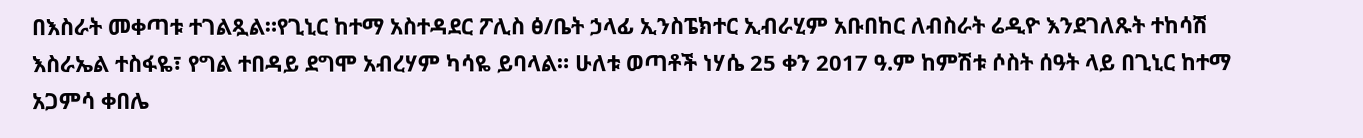በእስራት መቀጣቱ ተገልጿል።የጊኒር ከተማ አስተዳደር ፖሊስ ፅ/ቤት ኃላፊ ኢንስፔክተር ኢብራሂም አቡበከር ለብስራት ሬዲዮ እንደገለጹት ተከሳሽ እስራኤል ተስፋዬ፣ የግል ተበዳይ ደግሞ አብረሃም ካሳዬ ይባላል። ሁለቱ ወጣቶች ነሃሴ 25 ቀን 2017 ዓ.ም ከምሽቱ ሶስት ሰዓት ላይ በጊኒር ከተማ አጋምሳ ቀበሌ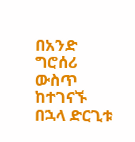በአንድ ግሮሰሪ ውስጥ ከተገናኙ በኋላ ድርጊቱ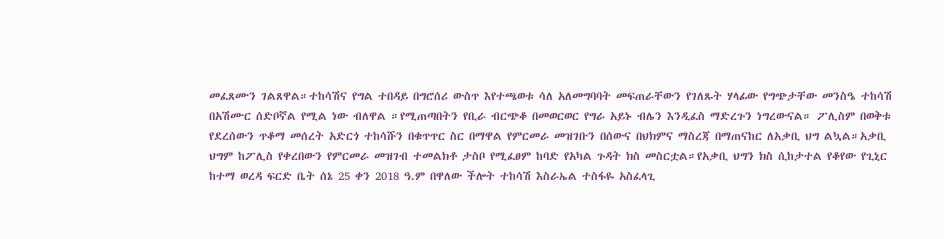መፈጸሙን ገልጸዋል።ተከሳሽና የግል ተበዳይ በግሮሰሪ ውስጥ እየተጫወቱ ሳለ አለመግባባት መፍጠራቸውን የገለጹት ሃላፊው የግጭታቸው መንስዔ ተከሳሽ በአሽሙር ሰድቦኛል የሚል ነው ብለዋል ።የሚጠጣበትን የቢራ ብርጭቆ በመወርወር የግራ አይኑ ብሌን እንዲፈስ ማድረጉን ነግረውናል። ፖሊስም በወቅቱ የደረሰውን ጥቆማ መሰረት አድርጎ ተከሳሹን በቁጥጥር ስር በማዋል የምርመራ መዝገቡን በሰውና በህክምና ማስረጃ በማጠናከር ለአቃቢ ህግ ልኳል።አቃቢ ህግም ከፖሊስ የቀረበውን የምርመራ መዝገብ ተመልክቶ ታስቦ የሚፈፀም ከባድ የአካል ጉዳት ክስ መስርቷል።የአቃቢ ህግን ክስ ሲከታተል የቆየው የጊኒር ከተማ ወረዳ ፍርድ ቤት ሰኔ 25 ቀን 2018 ዓ.ም በዋለው ችሎት ተከሳሽ እስራኤል ተስፋዬ አስፈላጊ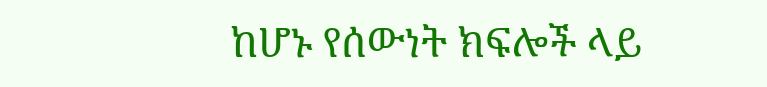ከሆኑ የሰውነት ክፍሎች ላይ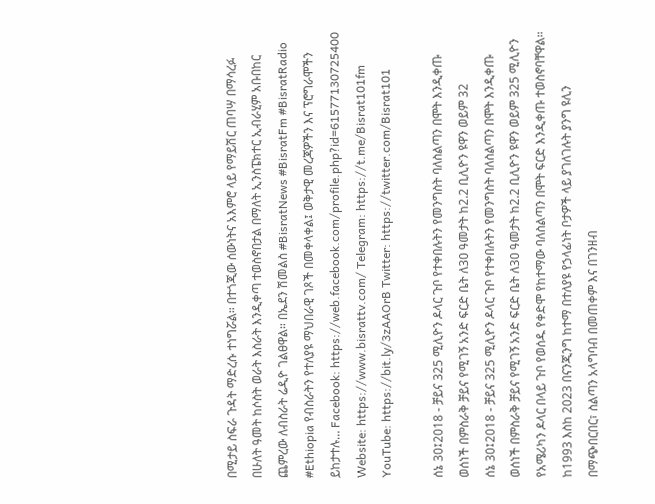በሚታይ ስፍራ ጉዳት ማድረሱ ተነግሯል። በተጎጂው ሰውነትና አእምሮ ላይ የማይሽር ጠባሣ በማሳረፉ በሁለት ዓመት ከሶስት ወራት እስራት እንዲቀጣ ተወስኖበታል በማለት ኢንስፔክተር ኢብራሂም አቡበከር ጨምረው ለብስራት ሬዲዮ ገልፀዋል። በኤደን ሽመልስ #BisratNews #BisratFm #BisratRadio #Ethiopia የብስራትን የተለያዩ ማህበራዊ ገጾች በመቀላቀል፤ ወቅታዊ መረጃዎችን እና ፕሮግራሞችን ይከታተሉ… Facebook: https://web.facebook.com/profile.php?id=61577130725400 Website: https://www.bisrattv.com/ Telegram: https://t.me/Bisrat101fm YouTube: https://bit.ly/3zAAOrB Twitter: https://twitter.com/Bisrat101

ሰኔ 30፤2018 - ቻይና 325 ሚሊዮን ዶላር ጉቦ የተቀበሉትን የመንግስት ባለስልጣን በሞት እንዲቀጡ ወሰነች በምስራቅ ቻይና የሚገኝ አንድ ፍርድ ቤት ለ30 ዓመታት ከ2.2 ቢሊዮን ዩዋን ወይም 32
ሰኔ 30፤2018 - ቻይና 325 ሚሊዮን ዶላር ጉቦ የተቀበሉትን የመንግስት ባለስልጣን በሞት እንዲቀጡ ወሰነች በምስራቅ ቻይና የሚገኝ አንድ ፍርድ ቤት ለ30 ዓመታት ከ2.2 ቢሊዮን ዩዋን ወይም 325 ሚሊዮን የአሜሪካን ዶላር በላይ ጉቦ የወሰዱ የቀድሞ የከተማው ባለስልጣን በሞት ፍርድ እንዲቀጡ ተወስኖባቸዋል። ከ1993 እስከ 2023 በናንጂንግ ከተማ በተለያዩ የኃላፊነት ቦታዎች ላይ ያገለገሉት ያንግ ዩሊን በማጭበርበር፣ ስልጣን አላግባብ በመጠቀም እና በገንዘብ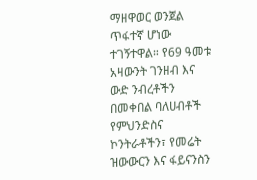ማዘዋወር ወንጀል ጥፋተኛ ሆነው ተገኝተዋል። የ69 ዓመቱ አዛውንት ገንዘብ እና ውድ ንብረቶችን በመቀበል ባለሀብቶች የምህንድስና ኮንትራቶችን፣ የመሬት ዝውውርን እና ፋይናንስን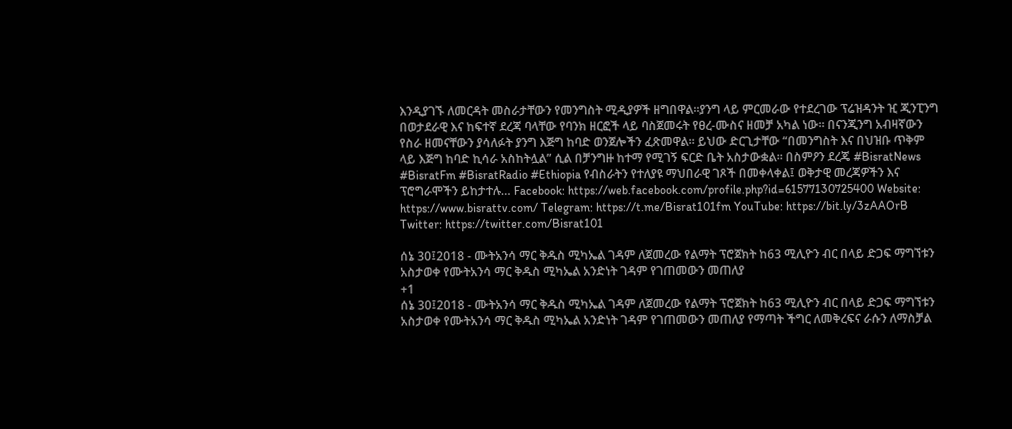እንዲያገኙ ለመርዳት መስራታቸውን የመንግስት ሚዲያዎች ዘግበዋል።ያንግ ላይ ምርመራው የተደረገው ፕሬዝዳንት ዢ ጂንፒንግ በወታደራዊ እና ከፍተኛ ደረጃ ባላቸው የባንክ ዘርፎች ላይ ባስጀመሩት የፀረ-ሙስና ዘመቻ አካል ነው። በናንጂንግ አብዛኛውን የስራ ዘመናቸውን ያሳለፉት ያንግ እጅግ ከባድ ወንጀሎችን ፈጽመዋል። ይህው ድርጊታቸው “በመንግስት እና በህዝቡ ጥቅም ላይ እጅግ ከባድ ኪሳራ አስከትሏል” ሲል በቻንግዙ ከተማ የሚገኝ ፍርድ ቤት አስታውቋል። በስምዖን ደረጄ #BisratNews #BisratFm #BisratRadio #Ethiopia የብስራትን የተለያዩ ማህበራዊ ገጾች በመቀላቀል፤ ወቅታዊ መረጃዎችን እና ፕሮግራሞችን ይከታተሉ… Facebook: https://web.facebook.com/profile.php?id=61577130725400 Website: https://www.bisrattv.com/ Telegram: https://t.me/Bisrat101fm YouTube: https://bit.ly/3zAAOrB Twitter: https://twitter.com/Bisrat101

ሰኔ 30፤2018 - ሙትአንሳ ማር ቅዱስ ሚካኤል ገዳም ለጀመረው የልማት ፕሮጀክት ከ63 ሚሊዮን ብር በላይ ድጋፍ ማግኘቱን አስታወቀ የሙትአንሳ ማር ቅዱስ ሚካኤል አንድነት ገዳም የገጠመውን መጠለያ
+1
ሰኔ 30፤2018 - ሙትአንሳ ማር ቅዱስ ሚካኤል ገዳም ለጀመረው የልማት ፕሮጀክት ከ63 ሚሊዮን ብር በላይ ድጋፍ ማግኘቱን አስታወቀ የሙትአንሳ ማር ቅዱስ ሚካኤል አንድነት ገዳም የገጠመውን መጠለያ የማጣት ችግር ለመቅረፍና ራሱን ለማስቻል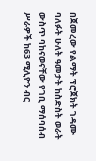በጀመረው የልማት ፕሮጀክት ገዳሙ ባለፉት ሁለት ዓመታት ከስድስት ወራት ውስጥ ባከናወናቸው የገቢ ማሰባሰብ ሥራዎች ከ63 ሚሊዮን ብር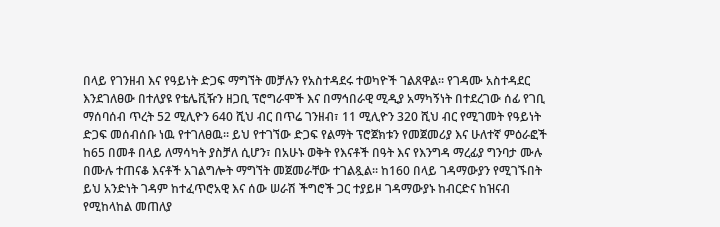በላይ የገንዘብ እና የዓይነት ድጋፍ ማግኘት መቻሉን የአስተዳደሩ ተወካዮች ገልጸዋል። የገዳሙ አስተዳደር እንደገለፀው በተለያዩ የቴሌቪዥን ዘጋቢ ፕሮግራሞች እና በማኅበራዊ ሚዲያ አማካኝነት በተደረገው ሰፊ የገቢ ማሰባሰብ ጥረት 52 ሚሊዮን 640 ሺህ ብር በጥሬ ገንዘብ፣ 11 ሚሊዮን 320 ሺህ ብር የሚገመት የዓይነት ድጋፍ መሰብሰቡ ነዉ የተገለፀዉ። ይህ የተገኘው ድጋፍ የልማት ፕሮጀክቱን የመጀመሪያ እና ሁለተኛ ምዕራፎች ከ65 በመቶ በላይ ለማሳካት ያስቻለ ሲሆን፣ በአሁኑ ወቅት የእናቶች በዓት እና የእንግዳ ማረፊያ ግንባታ ሙሉ በሙሉ ተጠናቆ እናቶች አገልግሎት ማግኘት መጀመራቸው ተገልጿል። ከ160 በላይ ገዳማውያን የሚገኙበት ይህ አንድነት ገዳም ከተፈጥሮአዊ እና ሰው ሠራሽ ችግሮች ጋር ተያይዞ ገዳማውያኑ ከብርድና ከዝናብ የሚከላከል መጠለያ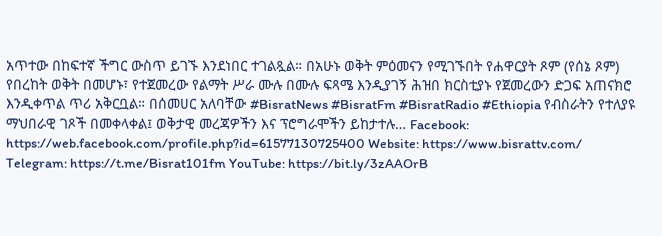አጥተው በከፍተኛ ችግር ውስጥ ይገኙ እንደነበር ተገልጿል። በአሁኑ ወቅት ምዕመናን የሚገኙበት የሐዋርያት ጾም (የሰኔ ጾም) የበረከት ወቅት በመሆኑ፣ የተጀመረው የልማት ሥራ ሙሉ በሙሉ ፍጻሜ እንዲያገኝ ሕዝበ ክርስቲያኑ የጀመረውን ድጋፍ አጠናክሮ እንዲቀጥል ጥሪ አቅርቧል። በሰመሀር አለባቸው #BisratNews #BisratFm #BisratRadio #Ethiopia የብስራትን የተለያዩ ማህበራዊ ገጾች በመቀላቀል፤ ወቅታዊ መረጃዎችን እና ፕሮግራሞችን ይከታተሉ… Facebook: https://web.facebook.com/profile.php?id=61577130725400 Website: https://www.bisrattv.com/ Telegram: https://t.me/Bisrat101fm YouTube: https://bit.ly/3zAAOrB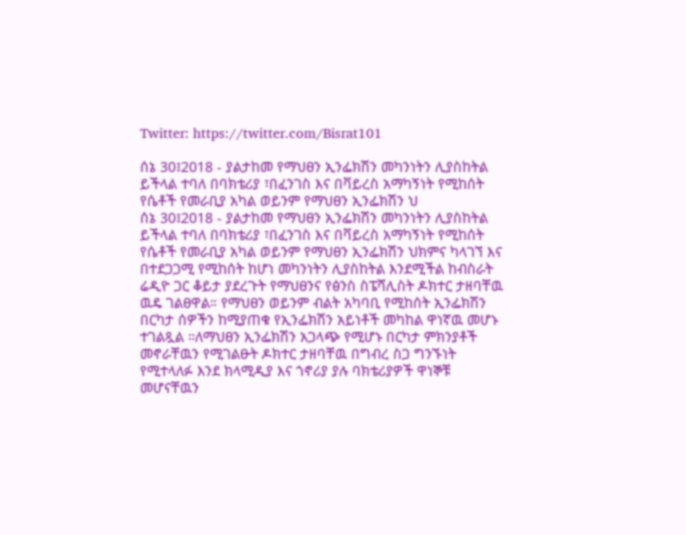Twitter: https://twitter.com/Bisrat101

ሰኔ 30፤2018 - ያልታከመ የማህፀን ኢንፌክሽን መካንነትን ሊያስከትል ይችላል ተባለ በባክቴሪያ ፣በፈንገስ እና በቫይረስ አማካኝነት የሚከሰት የሴቶች የመራቢያ አካል ወይንም የማህፀን ኢንፌክሽን ህ
ሰኔ 30፤2018 - ያልታከመ የማህፀን ኢንፌክሽን መካንነትን ሊያስከትል ይችላል ተባለ በባክቴሪያ ፣በፈንገስ እና በቫይረስ አማካኝነት የሚከሰት የሴቶች የመራቢያ አካል ወይንም የማህፀን ኢንፌክሽን ህክምና ካላገኘ እና በተደጋጋሚ የሚከሰት ከሆነ መካንነትን ሊያስከትል እንደሚችል ከብስራት ሬዲዮ ጋር ቆይታ ያደረጉት የማህፀንና የፅንስ ስፔሻሊስት ዶክተር ታዘባቸዉ ዉዴ ገልፀዋል። የማህፀን ወይንም ብልት አካባቢ የሚከሰት ኢንፌክሽን በርካታ ሰዎችን ከሚያጠቁ የኢንፌክሽን አይነቶች መካከል ዋነኛዉ መሆኑ ተገልጿል ።ለማህፀን ኢንፌክሽን አጋላጭ የሚሆኑ በርካታ ምክንያቶች መኖራቸዉን የሚገልፁት ዶክተር ታዘባቸዉ በግብረ ስጋ ግንኙነት የሚተላለፉ እንደ ክላሚዲያ እና ጎኖሪያ ያሉ ባክቴሪያዎች ዋነኞቹ መሆናቸዉን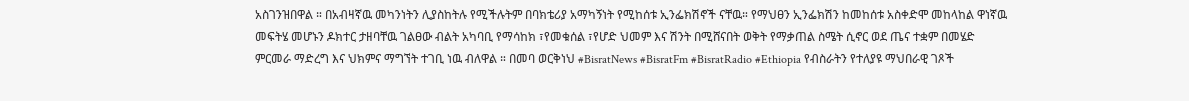አስገንዝበዋል ። በአብዛኛዉ መካንነትን ሊያስከትሉ የሚችሉትም በባክቴሪያ አማካኝነት የሚከሰቱ ኢንፌክሽኖች ናቸዉ። የማህፀን ኢንፌክሽን ከመከሰቱ አስቀድሞ መከላከል ዋነኛዉ መፍትሄ መሆኑን ዶክተር ታዘባቸዉ ገልፀው ብልት አካባቢ የማሳከክ ፣የመቁሰል ፣የሆድ ህመም እና ሽንት በሚሸናበት ወቅት የማቃጠል ስሜት ሲኖር ወደ ጤና ተቋም በመሄድ ምርመራ ማድረግ እና ህክምና ማግኘት ተገቢ ነዉ ብለዋል ። በመባ ወርቅነህ #BisratNews #BisratFm #BisratRadio #Ethiopia የብስራትን የተለያዩ ማህበራዊ ገጾች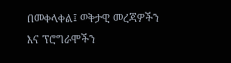በመቀላቀል፤ ወቅታዊ መረጃዎችን እና ፕሮግራሞችን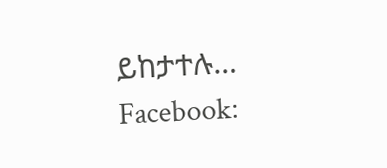ይከታተሉ… Facebook: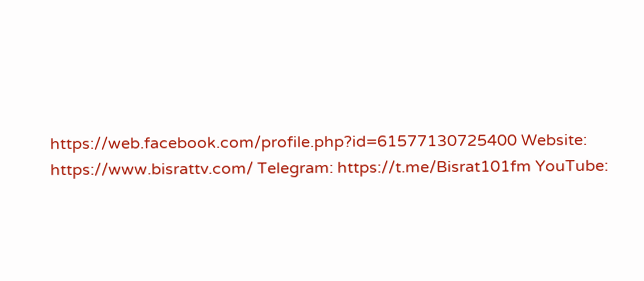https://web.facebook.com/profile.php?id=61577130725400 Website: https://www.bisrattv.com/ Telegram: https://t.me/Bisrat101fm YouTube: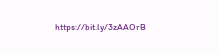https://bit.ly/3zAAOrB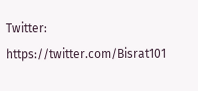Twitter: https://twitter.com/Bisrat101